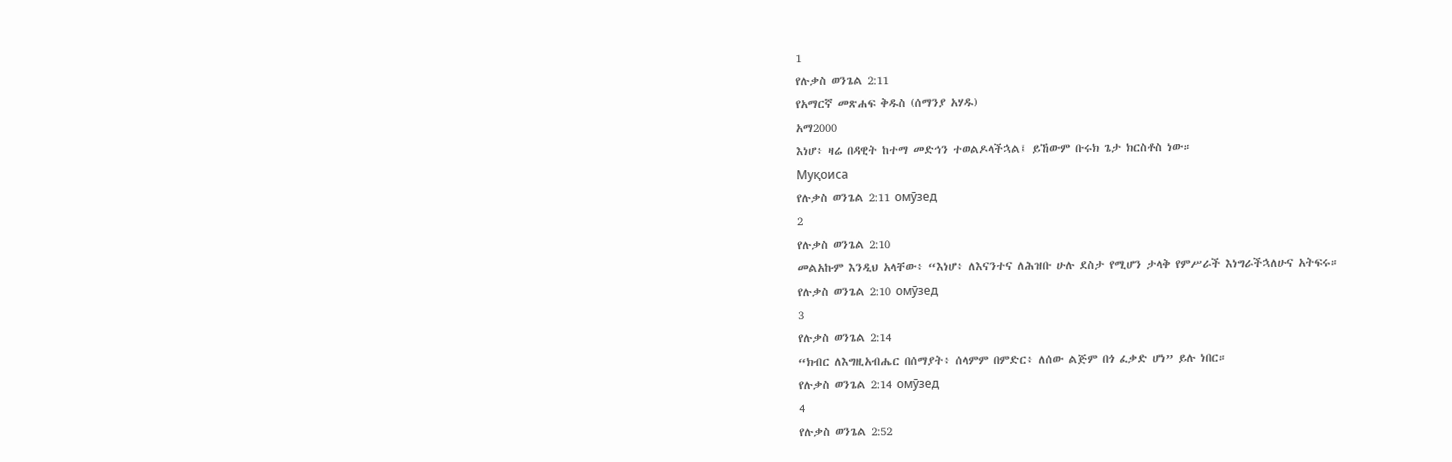1
የሉቃስ ወንጌል 2:11
የአማርኛ መጽሐፍ ቅዱስ (ሰማንያ አሃዱ)
አማ2000
እነሆ፥ ዛሬ በዳዊት ከተማ መድኅን ተወልዶላችኋል፤ ይኸውም ቡሩክ ጌታ ክርስቶስ ነው።
Муқоиса
የሉቃስ ወንጌል 2:11 омӯзед
2
የሉቃስ ወንጌል 2:10
መልአኩም እንዲህ አላቸው፥ “እነሆ፥ ለእናንተና ለሕዝቡ ሁሉ ደስታ የሚሆን ታላቅ የምሥራች እነግራችኋለሁና አትፍሩ።
የሉቃስ ወንጌል 2:10 омӯзед
3
የሉቃስ ወንጌል 2:14
“ክብር ለእግዚአብሔር በሰማያት፥ ሰላምም በምድር፥ ለሰው ልጅም በጎ ፈቃድ ሆነ” ይሉ ነበር።
የሉቃስ ወንጌል 2:14 омӯзед
4
የሉቃስ ወንጌል 2:52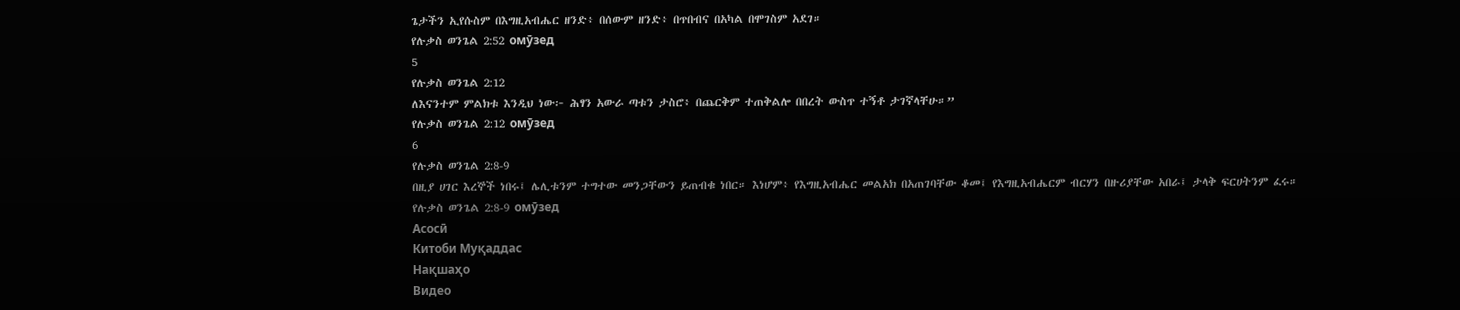ጌታችን ኢየሱስም በእግዚአብሔር ዘንድ፥ በሰውም ዘንድ፥ በጥበብና በአካል በሞገስም አደገ።
የሉቃስ ወንጌል 2:52 омӯзед
5
የሉቃስ ወንጌል 2:12
ለእናንተም ምልክቱ እንዲህ ነው፦ ሕፃን አውራ ጣቱን ታስሮ፥ በጨርቅም ተጠቅልሎ በበረት ውስጥ ተኝቶ ታገኛላቸሁ።”
የሉቃስ ወንጌል 2:12 омӯзед
6
የሉቃስ ወንጌል 2:8-9
በዚያ ሀገር እረኞች ነበሩ፤ ሌሊቱንም ተግተው መንጋቸውን ይጠብቁ ነበር። እነሆም፥ የእግዚአብሔር መልአክ በአጠገባቸው ቆመ፤ የእግዚአብሔርም ብርሃን በዙሪያቸው አበራ፤ ታላቅ ፍርሀትንም ፈሩ።
የሉቃስ ወንጌል 2:8-9 омӯзед
Асосӣ
Китоби Муқаддас
Нақшаҳо
Видео